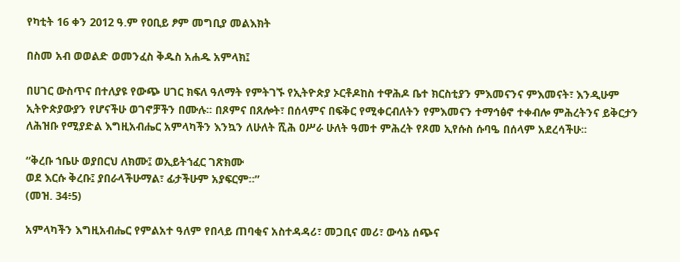የካቲት 16 ቀን 2012 ዓ.ም የዐቢይ ፆም መግቢያ መልእክት

በስመ አብ ወወልድ ወመንፈስ ቅዱስ አሐዱ አምላክ፤

በሀገር ውስጥና በተለያዩ የውጭ ሀገር ክፍለ ዓለማት የምትገኙ የኢትዮጵያ ኦርቶዶከስ ተዋሕዶ ቤተ ክርስቲያን ምእመናንና ምእመናት፣ እንዲሁም ኢትዮጵያውያን የሆናችሁ ወገኖቻችን በሙሉ፡፡ በጾምና በጸሎት፣ በሰላምና በፍቅር የሚቀርብለትን የምእመናን ተማኅፅኖ ተቀብሎ ምሕረትንና ይቅርታን ለሕዝቡ የሚያድል እግዚአብሔር አምላካችን እንኳን ለሁለት ሺሕ ዐሥራ ሁለት ዓመተ ምሕረት የጾመ ኢየሱስ ሱባዔ በሰላም አደረሳችሁ፡፡

“ቅረቡ ኀቤሁ ወያበርህ ለክሙ፤ ወኢይትኀፈር ገጽክሙ
ወደ እርሱ ቅረቡ፤ ያበራላችሁማል፣ ፊታችሁም አያፍርም።”
(መዝ. 34፥5)

አምላካችን እግዚአብሔር የምልአተ ዓለም የበላይ ጠባቂና አስተዳዳሪ፣ መጋቢና መሪ፣ ውሳኔ ሰጭና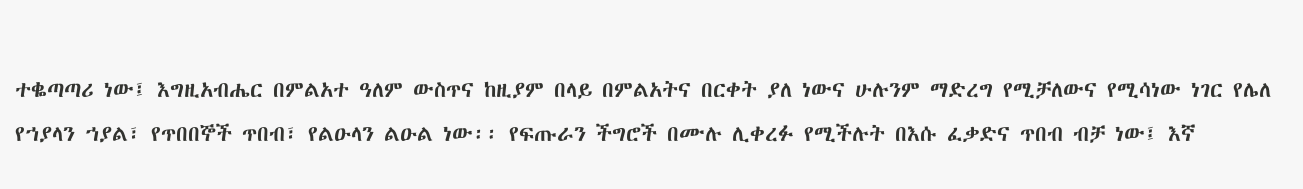ተቈጣጣሪ ነው፤ እግዚአብሔር በምልአተ ዓለም ውስጥና ከዚያም በላይ በምልአትና በርቀት ያለ ነውና ሁሉንም ማድረግ የሚቻለውና የሚሳነው ነገር የሌለ የኀያላን ኀያል፣ የጥበበኞች ጥበብ፣ የልዑላን ልዑል ነው፡፡ የፍጡራን ችግሮች በሙሉ ሊቀረፉ የሚችሉት በእሱ ፈቃድና ጥበብ ብቻ ነው፤ እኛ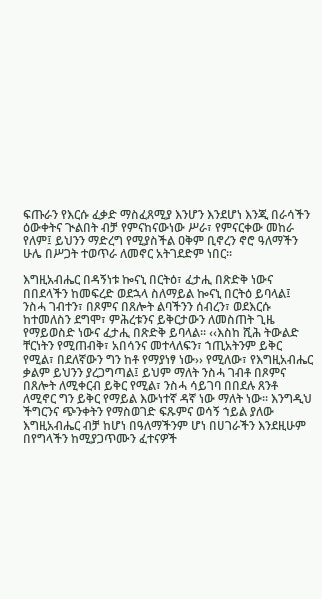ፍጡራን የእርሱ ፈቃድ ማስፈጸሚያ እንሆን እንደሆነ እንጂ በራሳችን ዕውቀትና ጒልበት ብቻ የምናከናውነው ሥራ፣ የምናርቀው መከራ የለም፤ ይህንን ማድረግ የሚያስችል ዐቅም ቢኖረን ኖሮ ዓለማችን ሁሌ በሥጋት ተወጥራ ለመኖር አትገደድም ነበር፡፡

እግዚአብሔር በዳኝነቱ ኰናኒ በርትዕ፣ ፈታሒ በጽድቅ ነውና በበደላችን ከመፍረድ ወደኋላ ስለማይል ኰናኒ በርትዕ ይባላል፤ ንስሓ ገብተን፣ በጾምና በጸሎት ልባችንን ሰብረን፣ ወደእርሱ ከተመለስን ደግሞ፣ ምሕረቱንና ይቅርታውን ለመስጠት ጊዜ የማይወስድ ነውና ፈታሒ በጽድቅ ይባላል፡፡ ‹‹እስከ ሺሕ ትውልድ ቸርነትን የሚጠብቅ፣ አበሳንና መተላለፍን፣ ኀጢአትንም ይቅር የሚል፣ በደለኛውን ግን ከቶ የማያነፃ ነው›› የሚለው፣ የእግዚአብሔር ቃልም ይህንን ያረጋግጣል፤ ይህም ማለት ንስሓ ገብቶ በጾምና በጸሎት ለሚቀርብ ይቅር የሚል፣ ንስሓ ሳይገባ በበደሉ ጸንቶ ለሚኖር ግን ይቅር የማይል እውነተኛ ዳኛ ነው ማለት ነው፡፡ እንግዲህ ችግርንና ጭንቀትን የማስወገድ ፍጹምና ወሳኝ ኀይል ያለው እግዚአብሔር ብቻ ከሆነ በዓለማችንም ሆነ በሀገራችን እንደዚሁም በየግላችን ከሚያጋጥሙን ፈተናዎች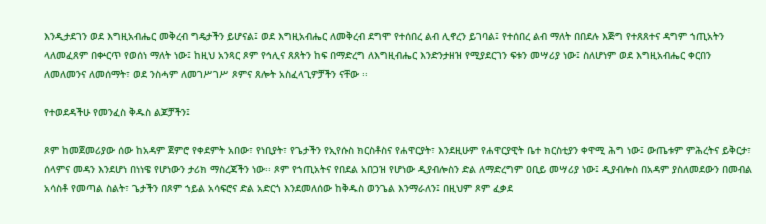እንዲታደገን ወደ እግዚአብሔር መቅረብ ግዴታችን ይሆናል፤ ወደ እግዚአብሔር ለመቅረብ ደግሞ የተሰበረ ልብ ሊኖረን ይገባል፤ የተሰበረ ልብ ማለት በበደሉ እጅግ የተጸጸተና ዳግም ኀጢአትን ላለመፈጸም በቍርጥ የወሰነ ማለት ነው፤ ከዚህ አንጻር ጾም የኅሊና ጸጸትን ከፍ በማድረግ ለእግዚብሔር እንድንታዘዝ የሚያደርገን ፍቱን መሣሪያ ነው፤ ስለሆነም ወደ እግዚአብሔር ቀርበን ለመለመንና ለመሰማት፣ ወደ ንስሓም ለመገሥገሥ ጾምና ጸሎት አስፈላጊዎቻችን ናቸው ፡፡

የተወደዳችሁ የመንፈስ ቅዱስ ልጆቻችን፤

ጾም ከመጀመሪያው ሰው ከአዳም ጀምሮ የቀደምት አበው፣ የነቢያት፣ የጌታችን የኢየሱስ ክርስቶስና የሐዋርያት፣ እንደዚሁም የሐዋርያዊት ቤተ ክርስቲያን ቀዋሚ ሕግ ነው፤ ውጤቱም ምሕረትና ይቅርታ፣ ሰላምና መዳን እንደሆነ በነነዌ የሆነውን ታሪክ ማስረጃችን ነው፡፡ ጾም የኀጢአትና የበደል አበጋዝ የሆነው ዲያብሎስን ድል ለማድረግም ዐቢይ መሣሪያ ነው፤ ዲያብሎስ በአዳም ያስለመደውን በመብል አሳስቶ የመጣል ስልት፣ ጌታችን በጾም ኀይል አሳፍሮና ድል አድርጎ እንደመለሰው ከቅዱስ ወንጌል እንማራለን፤ በዚህም ጾም ፈቃደ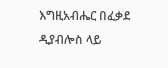እግዚአብሔር በፈቃደ ዲያብሎስ ላይ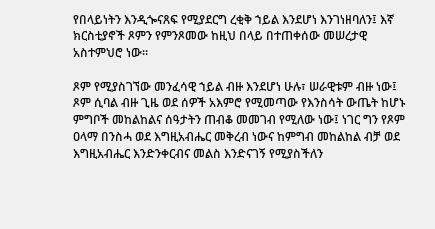የበላይነትን እንዲጐናጸፍ የሚያደርግ ረቂቅ ኀይል እንደሆነ እንገነዘባለን፤ እኛ ክርስቲያኖች ጾምን የምንጾመው ከዚህ በላይ በተጠቀሰው መሠረታዊ አስተምህሮ ነው፡፡

ጾም የሚያስገኘው መንፈሳዊ ኀይል ብዙ እንደሆነ ሁሉ፣ ሠራዊቱም ብዙ ነው፤ ጾም ሲባል ብዙ ጊዜ ወደ ሰዎች አእምሮ የሚመጣው የእንስሳት ውጤት ከሆኑ ምግቦች መከልከልና ሰዓታትን ጠብቆ መመገብ የሚለው ነው፤ ነገር ግን የጾም ዐላማ በንስሓ ወደ እግዚአብሔር መቅረብ ነውና ከምግብ መከልከል ብቻ ወደ እግዚአብሔር እንድንቀርብና መልስ እንድናገኝ የሚያስችለን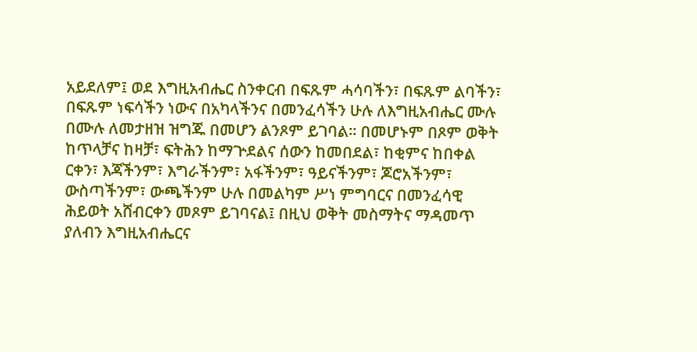አይደለም፤ ወደ እግዚአብሔር ስንቀርብ በፍጹም ሓሳባችን፣ በፍጹም ልባችን፣ በፍጹም ነፍሳችን ነውና በአካላችንና በመንፈሳችን ሁሉ ለእግዚአብሔር ሙሉ በሙሉ ለመታዘዝ ዝግጁ በመሆን ልንጾም ይገባል፡፡ በመሆኑም በጾም ወቅት ከጥላቻና ከዛቻ፣ ፍትሕን ከማጕደልና ሰውን ከመበደል፣ ከቂምና ከበቀል ርቀን፣ እጃችንም፣ እግራችንም፣ አፋችንም፣ ዓይናችንም፣ ጆሮአችንም፣ ውስጣችንም፣ ውጫችንም ሁሉ በመልካም ሥነ ምግባርና በመንፈሳዊ ሕይወት አሸብርቀን መጾም ይገባናል፤ በዚህ ወቅት መስማትና ማዳመጥ ያለብን እግዚአብሔርና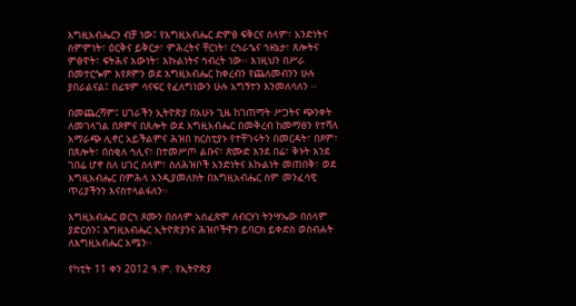እግዚአብሔርን ብቻ ነው፤ የእግዚአብሔር ድምፅ ፍቅርና ሰላም፣ አንድነትና ስምምነት፣ ዕርቅና ይቅርታ፣ ምሕረትና ቸርነት፣ ርኅራኄና ኀዘኔታ፣ ጸሎትና ምፅዋት፣ ፍትሕና እውነት፣ እኩልነትና ኅብረት ነው፡፡ እነዚህን በሥራ በመተርጐም እየጾምን ወደ እግዚአብሔር ከቀረብን የጨለመብንን ሁሉ ያበራልናል፤ በፊቱም ሳናፍር የፈለግነውን ሁሉ አግኝተን እንመለሳለን ፡፡

በመጨረሻም፤ ሀገራችን ኢትዮጵያ በአሁኑ ጊዜ ከገጠማት ሥጋትና ጭንቀት ለመገላገል በጾምና በጸሎት ወደ እግዚአብሔር በመቅረብ ከመማፀን የተሻለ አማራጭ ሊኖር አይችልምና ሕዝበ ክርስቲያኑ የተቸገሩትን በመርዳት፣ በጾም፣ በጸሎት፣ በሰቂለ ኅሊና፣ በተመሥጦ ልቡና፣ ጽሙድ እንደ በሬ፣ ቅኑት እንደ ገበሬ ሆኖ ስለ ሀገር ሰላም፣ ስለሕዝቦች አንድነትና እኩልነት መጠበቅ፣ ወደ እግዚአብሔር በምሕላ እንዲያመለክት በእግዚአብሔር ስም መንፈሳዊ ጥሪያችንን እናስተላልፋለን፡፡

እግዚአብሔር ወርኀ ጾሙን በሰላም አስፈጽሞ ለብርሃነ ትንሣኤው በሰላም ያድርሰን፤ እግዚአብሔር ኢትዮጵያንና ሕዝቦችዋን ይባርክ ይቀድስ ወስብሐት ለእግዚአብሔር አሜን፡፡

የካቲት 11 ቀን 2012 ዓ.ም. የኢትዮጵያ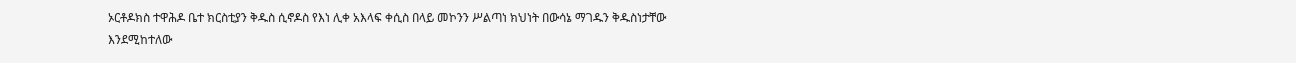ኦርቶዶክስ ተዋሕዶ ቤተ ክርስቲያን ቅዱስ ሲኖዶስ የእነ ሊቀ አእላፍ ቀሲስ በላይ መኮንን ሥልጣነ ክህነት በውሳኔ ማገዱን ቅዱስነታቸው እንደሚከተለው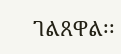ገልጸዋል፡፡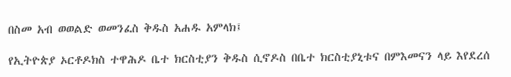በስመ አብ ወወልድ ወመንፈስ ቅዱስ አሐዱ አምላክ፤

የኢትዮጵያ ኦርቶዶክስ ተዋሕዶ ቤተ ክርስቲያን ቅዱስ ሲኖዶስ በቤተ ክርስቲያኒቱና በምእመናን ላይ እየደረሰ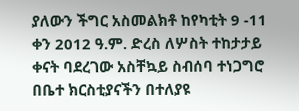ያለውን ችግር አስመልክቶ ከየካቲት 9 -11 ቀን 2012 ዓ.ም. ድረስ ለሦስት ተከታታይ ቀናት ባደረገው አስቸኳይ ስብሰባ ተነጋግሮ በቤተ ክርስቲያናችን በተለያዩ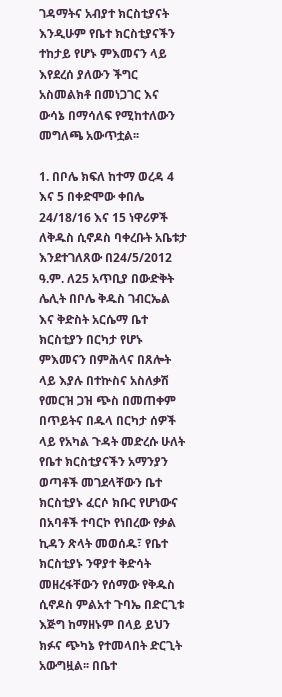ገዳማትና አብያተ ክርስቲያናት እንዲሁም የቤተ ክርስቲያናችን ተከታይ የሆኑ ምእመናን ላይ እየደረሰ ያለውን ችግር አስመልክቶ በመነጋገር እና ውሳኔ በማሳለፍ የሚከተለውን መግለጫ አውጥቷል፡፡

1. በቦሌ ክፍለ ከተማ ወረዳ 4 እና 5 በቀድሞው ቀበሌ 24/18/16 እና 15 ነዋሪዎች ለቅዱስ ሲኖዶስ ባቀረቡት አቤቱታ እንደተገለጸው በ24/5/2012 ዓ.ም. ለ25 አጥቢያ በውድቅት ሌሊት በቦሌ ቅዱስ ገብርኤል እና ቅድስት አርሴማ ቤተ ክርስቲያን በርካታ የሆኑ ምእመናን በምሕላና በጸሎት ላይ እያሉ በተኵስና አስለቃሽ የመርዝ ጋዝ ጭስ በመጠቀም በጥይትና በዱላ በርካታ ሰዎች ላይ የአካል ጉዳት መድረሱ ሁለት የቤተ ክርስቲያናችን አማንያን ወጣቶች መገደላቸውን ቤተ ክርስቲያኑ ፈርሶ ክቡር የሆነውና በአባቶች ተባርኮ የነበረው የቃል ኪዳን ጽላት መወሰዱ፣ የቤተ ክርስቲያኑ ንዋያተ ቅድሳት መዘረፋቸውን የሰማው የቅዱስ ሲኖዶስ ምልአተ ጉባኤ በድርጊቱ እጅግ ከማዘኑም በላይ ይህን ክፉና ጭካኔ የተመላበት ድርጊት አውግዟል፡፡ በቤተ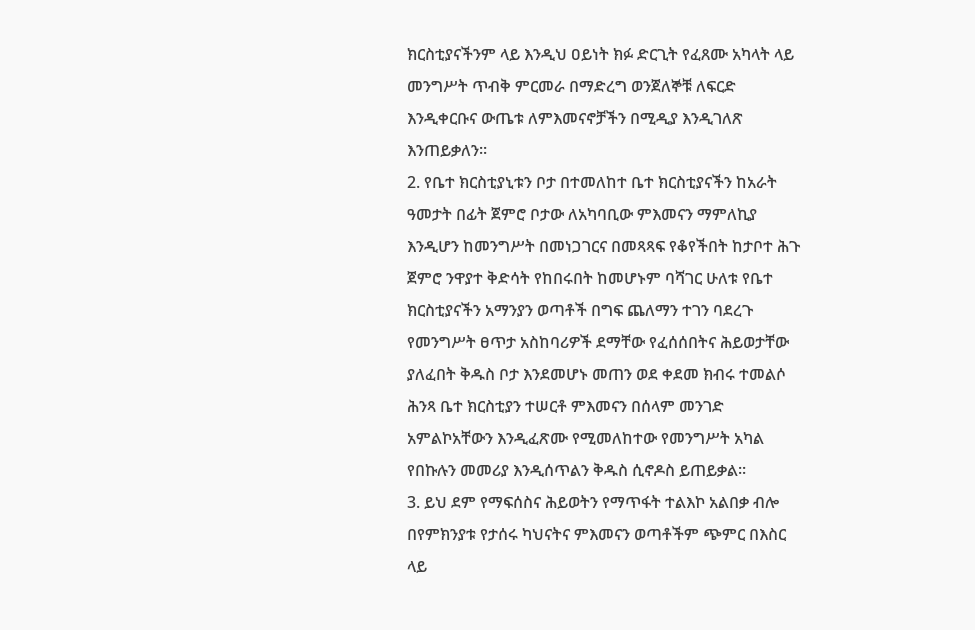ክርስቲያናችንም ላይ እንዲህ ዐይነት ክፉ ድርጊት የፈጸሙ አካላት ላይ መንግሥት ጥብቅ ምርመራ በማድረግ ወንጀለኞቹ ለፍርድ እንዲቀርቡና ውጤቱ ለምእመናኖቻችን በሚዲያ እንዲገለጽ እንጠይቃለን፡፡
2. የቤተ ክርስቲያኒቱን ቦታ በተመለከተ ቤተ ክርስቲያናችን ከአራት ዓመታት በፊት ጀምሮ ቦታው ለአካባቢው ምእመናን ማምለኪያ እንዲሆን ከመንግሥት በመነጋገርና በመጻጻፍ የቆየችበት ከታቦተ ሕጉ ጀምሮ ንዋያተ ቅድሳት የከበሩበት ከመሆኑም ባሻገር ሁለቱ የቤተ ክርስቲያናችን አማንያን ወጣቶች በግፍ ጨለማን ተገን ባደረጉ የመንግሥት ፀጥታ አስከባሪዎች ደማቸው የፈሰሰበትና ሕይወታቸው ያለፈበት ቅዱስ ቦታ እንደመሆኑ መጠን ወደ ቀደመ ክብሩ ተመልሶ ሕንጻ ቤተ ክርስቲያን ተሠርቶ ምእመናን በሰላም መንገድ አምልኮአቸውን እንዲፈጽሙ የሚመለከተው የመንግሥት አካል የበኩሉን መመሪያ እንዲሰጥልን ቅዱስ ሲኖዶስ ይጠይቃል፡፡
3. ይህ ደም የማፍሰስና ሕይወትን የማጥፋት ተልእኮ አልበቃ ብሎ በየምክንያቱ የታሰሩ ካህናትና ምእመናን ወጣቶችም ጭምር በእስር ላይ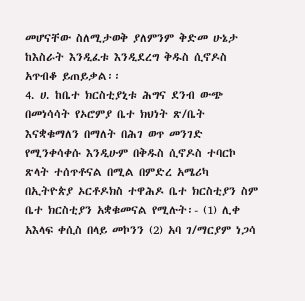መሆናቸው ስለሚታወቅ ያለምንም ቅድመ ሁኔታ ከእስራት እንዲፈቱ እንዲደረግ ቅዱስ ሲኖዶስ አጥብቆ ይጠይቃል፡፡
4. ሀ. ከቤተ ክርስቲያኒቱ ሕግና ደንብ ውጭ በመነሳሳት የኦሮምያ ቤተ ክህነት ጽ/ቤት እናቋቁማለን በማለት በሕገ ወጥ መንገድ የሚንቀሳቀሱ እንዲሁም በቅዱስ ሲኖዶስ ተባርኮ ጽላት ተሰጥቶናል በሚል በምድረ አሜሪካ በኢትዮጵያ ኦርቶዶክስ ተዋሕዶ ቤተ ክርስቲያን ስም ቤተ ክርስቲያን አቋቁመናል የሚሉት፡- (1) ሊቀ አእላፍ ቀሲስ በላይ መኮንን (2) አባ ገ/ማርያም ነጋሳ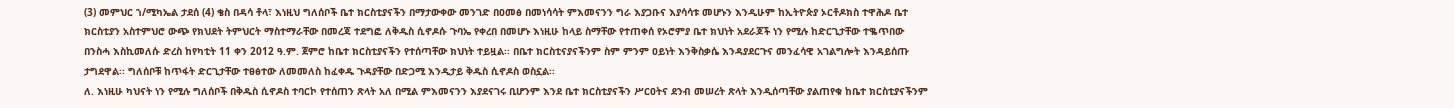(3) መምህር ኀ/ሚካኤል ታደሰ (4) ቄስ በዳሳ ቶላ፣ እነዚህ ግለሰቦች ቤተ ክርስቲያናችን በማታውቀው መንገድ በዐመፅ በመነሳሳት ምእመናንን ግራ እያጋቡና እያሳሳቱ መሆኑን እንዲሁም ከኢትዮጵያ ኦርቶዶክስ ተዋሕዶ ቤተ ክርስቲያን አስተምህሮ ውጭ የክህደት ትምህርት ማስተማራቸው በመረጃ ተደግፎ ለቅዱስ ሲኖዶሱ ጉባኤ የቀረበ በመሆኑ እነዚሁ ከላይ ስማቸው የተጠቀሰ የኦሮምያ ቤተ ክህነት አደራጆች ነን የሚሉ ከድርጊታቸው ተቈጥበው በንስሓ እስኪመለሱ ድረስ ከየካቲት 11 ቀን 2012 ዓ.ም. ጀምሮ ከቤተ ክርስቲያናችን የተሰጣቸው ክህነት ተይዟል፡፡ በቤተ ክርስቲናያናችንም ስም ምንም ዐይነት እንቅስቃሴ እንዳያደርጉና መንፈሳዊ አገልግሎት እንዳይሰጡ ታግደዋል፡፡ ግለሰቦቹ ከጥፋት ድርጊታቸው ተፀፅተው ለመመለስ ከፈቀዱ ጉዳያቸው በድጋሚ እንዲታይ ቅዱስ ሲኖዶስ ወስኗል፡፡
ለ. እነዚሁ ካህናት ነን የሚሉ ግለሰቦች በቅዱስ ሲኖዶስ ተባርኮ የተሰጠን ጽላት አለ በሚል ምእመናንን እያደናገሩ ቢሆንም እንደ ቤተ ክርስቲያናችን ሥርዐትና ደንብ መሠረት ጽላት እንዲሰጣቸው ያልጠየቁ ከቤተ ክርስቲያናችንም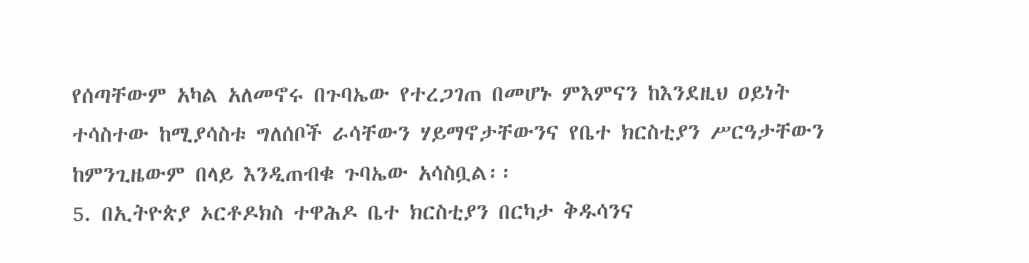የሰጣቸውም አካል አለመኖሩ በጉባኤው የተረጋገጠ በመሆኑ ምእምናን ከእንደዚህ ዐይነት ተሳስተው ከሚያሳስቱ ግለሰቦች ራሳቸውን ሃይማኖታቸውንና የቤተ ክርስቲያን ሥርዓታቸውን ከምንጊዜውም በላይ እንዲጠብቁ ጉባኤው አሳስቧል፡፡
5. በኢትዮጵያ ኦርቶዶክስ ተዋሕዶ ቤተ ክርስቲያን በርካታ ቅዱሳንና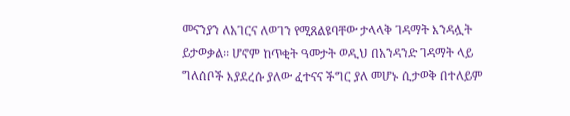መናንያን ለአገርና ለወገን የሚጸልዩባቸው ታላላቅ ገዳማት እንዳሏት ይታወቃል፡፡ ሆኖም ከጥቂት ዓመታት ወዲህ በአንዳንድ ገዳማት ላይ ግለሰቦች እያደረሱ ያለው ፈተናና ችግር ያለ መሆኑ ሲታወቅ በተለይም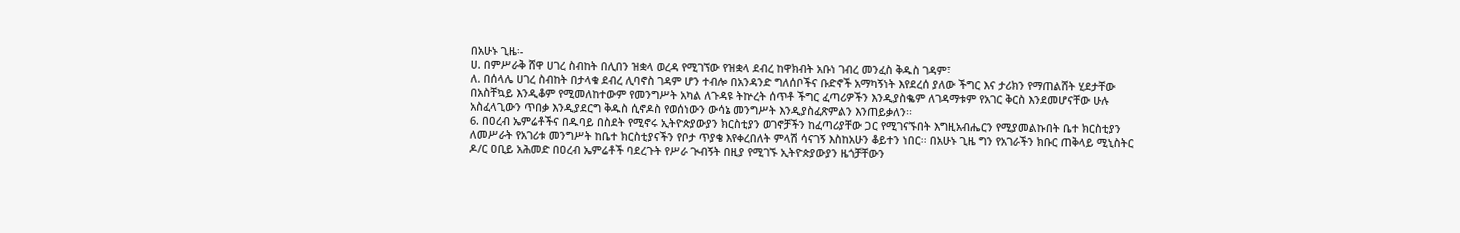በአሁኑ ጊዜ፡-
ሀ. በምሥራቅ ሸዋ ሀገረ ስብከት በሊበን ዝቋላ ወረዳ የሚገኘው የዝቋላ ደብረ ከዋክብት አቡነ ገብረ መንፈስ ቅዱስ ገዳም፣
ለ. በሰላሌ ሀገረ ስብከት በታላቁ ደብረ ሊባኖስ ገዳም ሆን ተብሎ በአንዳንድ ግለሰቦችና ቡድኖች አማካኝነት እየደረሰ ያለው ችግር እና ታሪክን የማጠልሸት ሂደታቸው በአስቸኳይ እንዲቆም የሚመለከተውም የመንግሥት አካል ለጉዳዩ ትኵረት ሰጥቶ ችግር ፈጣሪዎችን እንዲያስቈም ለገዳማቱም የአገር ቅርስ እንደመሆናቸው ሁሉ አስፈላጊውን ጥበቃ እንዲያደርግ ቅዱስ ሲኖዶስ የወሰነውን ውሳኔ መንግሥት እንዲያስፈጽምልን እንጠይቃለን፡፡
6. በዐረብ ኤምሬቶችና በዱባይ በስደት የሚኖሩ ኢትዮጵያውያን ክርስቲያን ወገኖቻችን ከፈጣሪያቸው ጋር የሚገናኙበት እግዚአብሔርን የሚያመልኩበት ቤተ ክርስቲያን ለመሥራት የአገሪቱ መንግሥት ከቤተ ክርስቲያናችን የቦታ ጥያቄ እየቀረበለት ምላሽ ሳናገኝ እስከአሁን ቆይተን ነበር፡፡ በአሁኑ ጊዜ ግን የአገራችን ክቡር ጠቅላይ ሚኒስትር ዶ/ር ዐቢይ አሕመድ በዐረብ ኤምሬቶች ባደረጉት የሥራ ጒብኝት በዚያ የሚገኙ ኢትዮጵያውያን ዜጎቻቸውን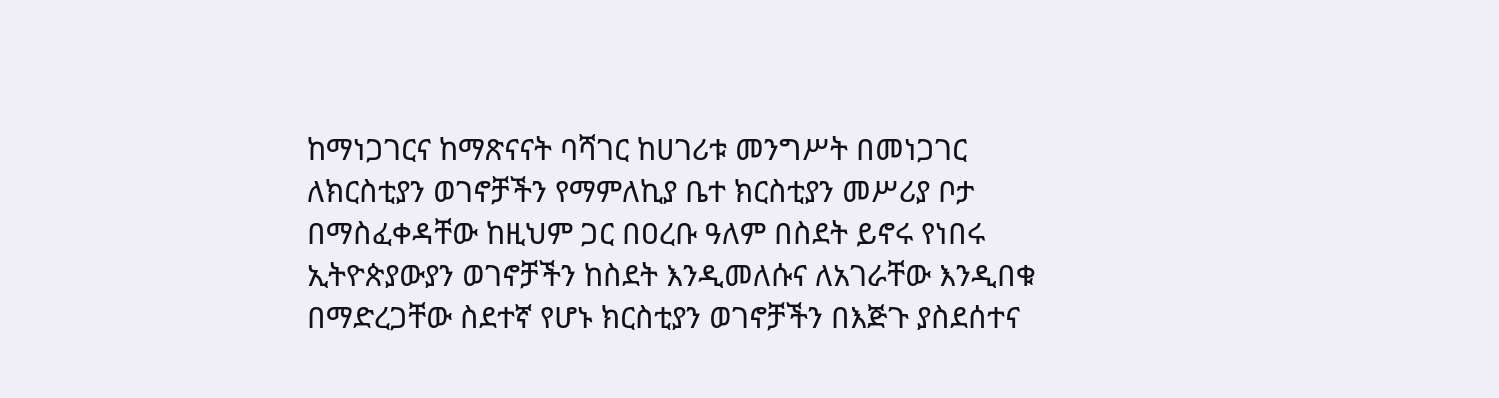ከማነጋገርና ከማጽናናት ባሻገር ከሀገሪቱ መንግሥት በመነጋገር ለክርስቲያን ወገኖቻችን የማምለኪያ ቤተ ክርስቲያን መሥሪያ ቦታ በማስፈቀዳቸው ከዚህም ጋር በዐረቡ ዓለም በስደት ይኖሩ የነበሩ ኢትዮጵያውያን ወገኖቻችን ከስደት እንዲመለሱና ለአገራቸው እንዲበቁ በማድረጋቸው ስደተኛ የሆኑ ክርስቲያን ወገኖቻችን በእጅጉ ያስደሰተና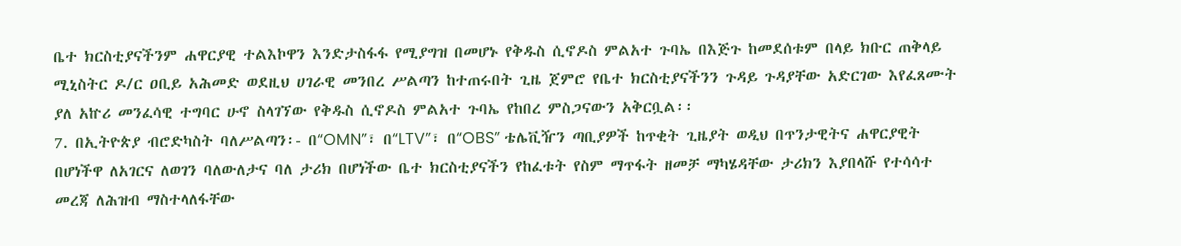ቤተ ክርስቲያናችንም ሐዋርያዊ ተልእኮዋን እንድታስፋፋ የሚያግዝ በመሆኑ የቅዱስ ሲኖዶስ ምልአተ ጉባኤ በእጅጉ ከመደሰቱም በላይ ክቡር ጠቅላይ ሚኒስትር ዶ/ር ዐቢይ አሕመድ ወደዚህ ሀገራዊ መንበረ ሥልጣን ከተጠሩበት ጊዜ ጀምሮ የቤተ ክርስቲያናችንን ጉዳይ ጉዳያቸው አድርገው እየፈጸሙት ያለ አኵሪ መንፈሳዊ ተግባር ሁኖ ስላገኘው የቅዱስ ሲኖዶስ ምልአተ ጉባኤ የከበረ ምስጋናውን አቅርቧል፡፡
7. በኢትዮጵያ ብሮድካስት ባለሥልጣን፡- በ“OMN”፣ በ“LTV”፣ በ“OBS” ቴሌቪዥን ጣቢያዎች ከጥቂት ጊዜያት ወዲህ በጥንታዊትና ሐዋርያዊት በሆነችዋ ለአገርና ለወገን ባለውለታና ባለ ታሪክ በሆነችው ቤተ ክርስቲያናችን የከፈቱት የስም ማጥፋት ዘመቻ ማካሄዳቸው ታሪክን እያበላሹ የተሳሳተ መረጃ ለሕዝብ ማስተላለፋቸው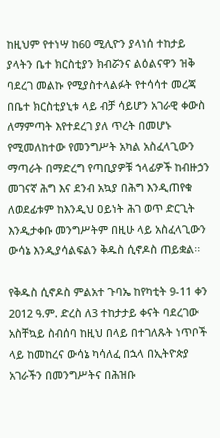ከዚህም የተነሣ ከ60 ሚሊዮን ያላነሰ ተከታይ ያላትን ቤተ ክርስቲያን ክብሯንና ልዕልናዋን ዝቅ ባደረገ መልኩ የሚያስተላልፉት የተሳሳተ መረጃ በቤተ ክርስቲያኒቱ ላይ ብቻ ሳይሆን አገራዊ ቀውስ ለማምጣት እየተደረገ ያለ ጥረት በመሆኑ የሚመለከተው የመንግሥት አካል አስፈላጊውን ማጣራት በማድረግ የጣቢያዎቹ ኀላፊዎች ከብዙኃን መገናኛ ሕግ እና ደንብ አኳያ በሕግ እንዲጠየቁ ለወደፊቱም ከእንዲህ ዐይነት ሕገ ወጥ ድርጊት እንዲታቀቡ መንግሥትም በዚሁ ላይ አስፈላጊውን ውሳኔ እንዲያሳልፍልን ቅዱስ ሲኖዶስ ጠይቋል፡፡

የቅዱስ ሲኖዶስ ምልአተ ጉባኤ ከየካቲት 9-11 ቀን 2012 ዓ.ም. ድረስ ለ3 ተከታታይ ቀናት ባደረገው አስቸኳይ ስብሰባ ከዚህ በላይ በተገለጹት ነጥቦች ላይ ከመከረና ውሳኔ ካሳለፈ በኋላ በኢትዮጵያ አገራችን በመንግሥትና በሕዝቡ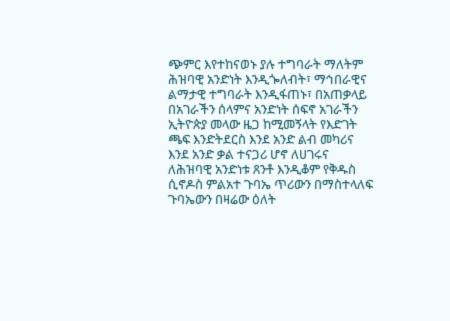ጭምር እየተከናወኑ ያሉ ተግባራት ማለትም ሕዝባዊ አንድነት እንዲጐለብት፣ ማኅበራዊና ልማታዊ ተግባራት እንዲፋጠኑ፣ በአጠቃላይ በአገራችን ሰላምና አንድነት ሰፍኖ አገራችን ኢትዮጵያ መላው ዜጋ ከሚመኝላት የእድገት ጫፍ እንድትደርስ እንደ አንድ ልብ መካሪና እንደ አንድ ቃል ተናጋሪ ሆኖ ለሀገሩና ለሕዝባዊ አንድነቱ ጸንቶ እንዲቆም የቅዱስ ሲኖዶስ ምልአተ ጉባኤ ጥሪውን በማስተላለፍ ጉባኤውን በዛሬው ዕለት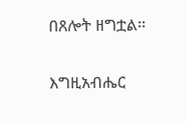በጸሎት ዘግቷል፡፡

እግዚአብሔር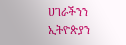ሀገራችንን ኢትዮጵያን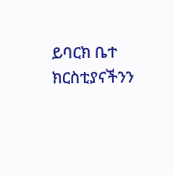ይባርክ ቤተ ክርስቲያናችንን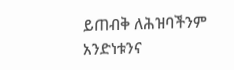ይጠብቅ ለሕዝባችንም አንድነቱንና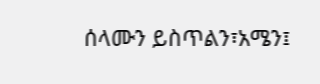ሰላሙን ይስጥልን፣አሜን፤